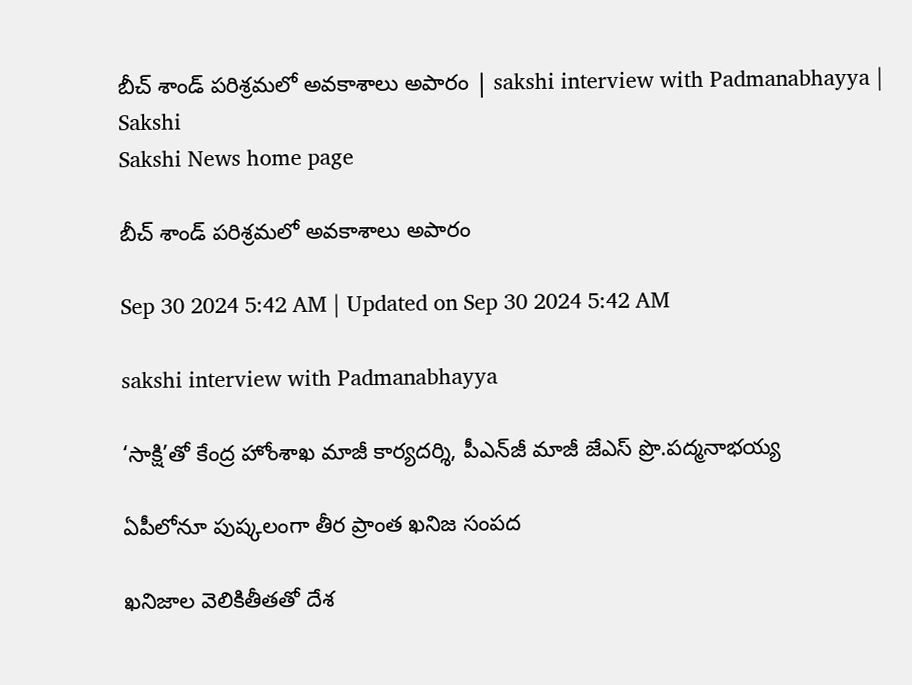బీచ్‌ శాండ్‌ పరిశ్రమలో అవకాశాలు అపారం | sakshi interview with Padmanabhayya | Sakshi
Sakshi News home page

బీచ్‌ శాండ్‌ పరిశ్రమలో అవకాశాలు అపారం

Sep 30 2024 5:42 AM | Updated on Sep 30 2024 5:42 AM

sakshi interview with Padmanabhayya

‘సాక్షి’తో కేంద్ర హోంశాఖ మాజీ కార్యదర్శి, పీఎన్‌జీ మాజీ జేఎస్‌ ప్రొ.పద్మనాభయ్య

ఏపీలోనూ పుష్కలంగా తీర ప్రాంత ఖనిజ సంపద

ఖనిజాల వెలికితీతతో దేశ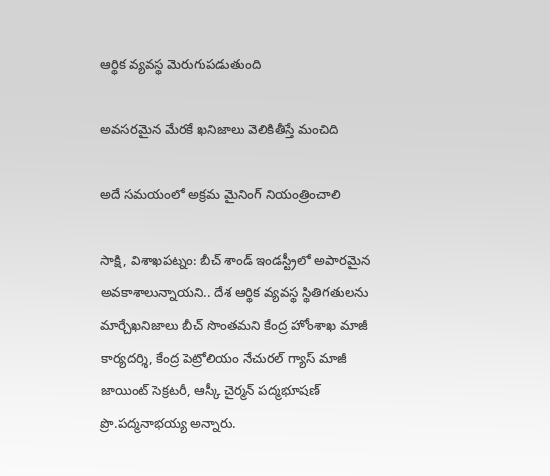ఆర్థిక వ్యవస్థ మెరుగుపడుతుంది

అవసరమైన మేరకే ఖనిజాలు వెలికితీస్తే మంచిది

అదే సమయంలో అక్రమ మైనింగ్‌ నియంత్రించాలి

సాక్షి, విశాఖపట్నం: బీచ్‌ శాండ్‌ ఇండస్ట్రీలో అపారమైన అవకాశాలున్నాయని.. దేశ ఆర్థిక వ్యవస్థ స్థితిగతులను మార్చేఖనిజాలు బీచ్‌ సొంతమని కేంద్ర హోంశాఖ మాజీ కార్యదర్శి, కేంద్ర పెట్రోలియం నేచురల్‌ గ్యాస్‌ మాజీ జాయింట్‌ సెక్రటరీ, ఆస్కీ చైర్మన్‌ పద్మభూషణ్‌ ప్రొ.పద్మనాభయ్య అన్నారు.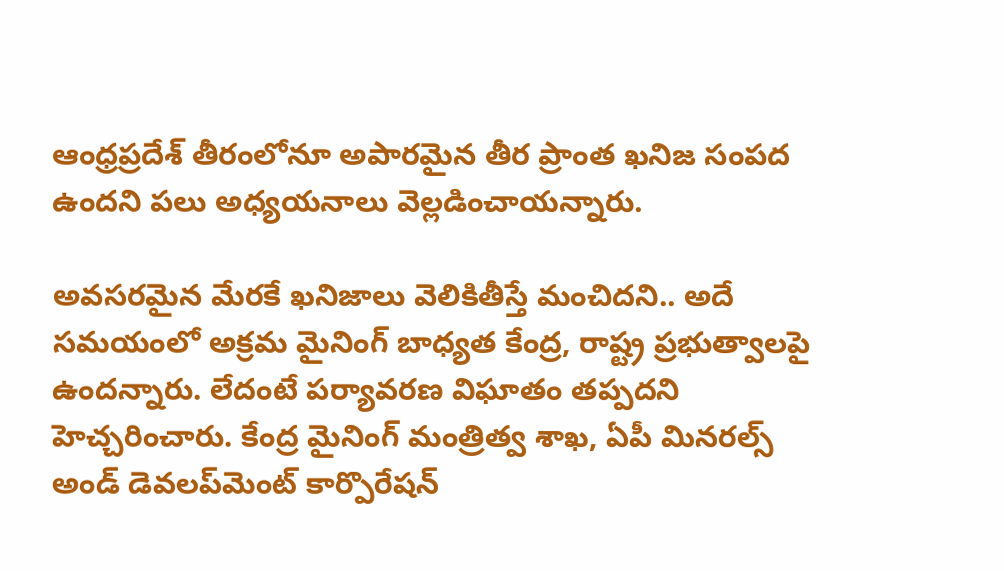ఆంధ్రప్రదేశ్‌ తీరంలోనూ అపారమైన తీర ప్రాంత ఖనిజ సంపద ఉందని పలు అధ్యయనాలు వెల్లడించాయన్నారు.

అవసరమైన మేరకే ఖనిజాలు వెలికితీస్తే మంచిదని.. అదే సమయంలో అక్రమ మైనింగ్‌ బాధ్యత కేంద్ర, రాష్ట్ర ప్రభుత్వాలపై ఉందన్నారు. లేదంటే పర్యావరణ విఘాతం తప్పదని హెచ్చరించారు. కేంద్ర మైనింగ్‌ మంత్రిత్వ శాఖ, ఏపీ మినరల్స్‌ అండ్‌ డెవలప్‌మెంట్‌ కార్పొరేషన్‌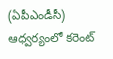(ఏపీఎండీసీ) ఆధ్వర్యంలో కరెంట్‌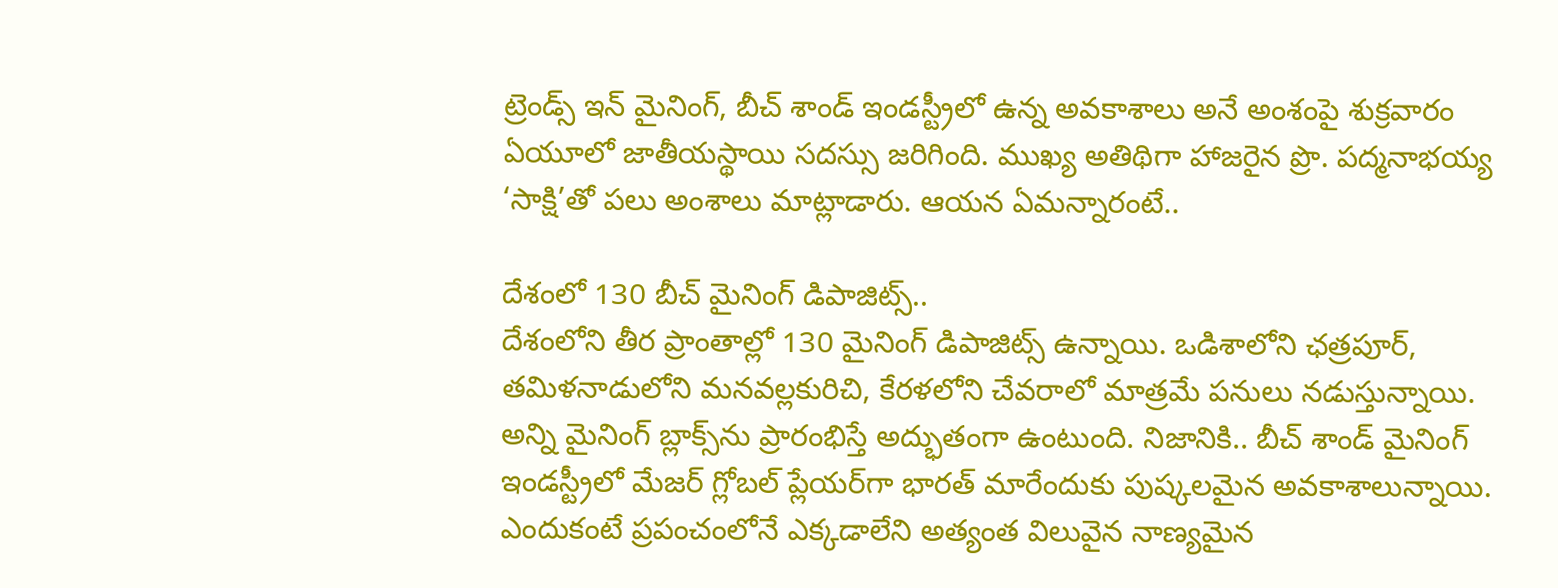ట్రెండ్స్‌ ఇన్‌ మైనింగ్, బీచ్‌ శాండ్‌ ఇండస్ట్రీలో ఉన్న అవకాశాలు అనే అంశంపై శుక్రవారం ఏయూలో జాతీయస్థాయి సదస్సు జరిగింది. ముఖ్య అతిథిగా హాజరైన ప్రొ. పద్మనాభయ్య ‘సాక్షి’తో పలు అంశాలు మాట్లాడారు. ఆయన ఏమన్నారంటే..

దేశంలో 130 బీచ్‌ మైనింగ్‌ డిపాజిట్స్‌..
దేశంలోని తీర ప్రాంతాల్లో 130 మైనింగ్‌ డిపాజిట్స్‌ ఉన్నాయి. ఒడిశాలోని ఛత్రపూర్, తమిళనాడులోని మనవల్లకురిచి, కేరళలోని చేవరాలో మాత్రమే పనులు నడుస్తున్నాయి. అన్ని మైనింగ్‌ బ్లాక్స్‌ను ప్రారంభిస్తే అద్భుతంగా ఉంటుంది. నిజానికి.. బీచ్‌ శాండ్‌ మైనింగ్‌ ఇండస్ట్రీలో మేజర్‌ గ్లోబల్‌ ప్లేయర్‌గా భారత్‌ మారేందుకు పుష్కలమైన అవకాశాలున్నాయి. ఎందుకంటే ప్రపంచంలోనే ఎక్కడాలేని అత్యంత విలువైన నాణ్యమైన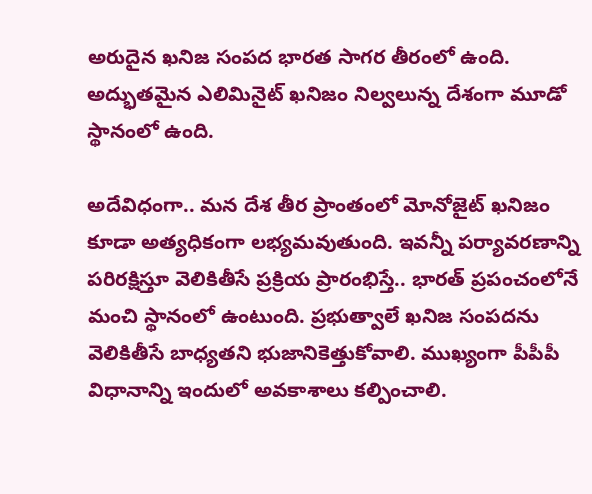అరుదైన ఖనిజ సంపద భారత సాగర తీరంలో ఉంది. అద్భుతమైన ఎలిమినైట్‌ ఖనిజం నిల్వలున్న దేశంగా మూడో స్థానంలో ఉంది.

అదేవిధంగా.. మన దేశ తీర ప్రాంతంలో మోనోజైట్‌ ఖనిజం కూడా అత్యధికంగా లభ్యమవుతుంది. ఇవన్నీ పర్యావరణాన్ని పరిరక్షిస్తూ వెలికితీసే ప్రక్రియ ప్రారంభిస్తే.. భారత్‌ ప్రపంచంలోనే మంచి స్థానంలో ఉంటుంది. ప్రభుత్వాలే ఖనిజ సంపదను వెలికితీసే బాధ్యతని భుజానికెత్తుకోవాలి. ముఖ్యంగా పీపీపీ విధానాన్ని ఇందులో అవకాశాలు కల్పించాలి.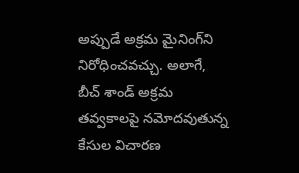అప్పుడే అక్రమ మైనింగ్‌ని నిరోధించవచ్చు. అలాగే, బీచ్‌ శాండ్‌ అక్రమ తవ్వకాలపై నమోదవుతున్న కేసుల విచారణ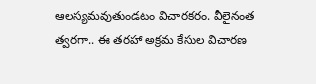ఆలస్యమవుతుండటం విచారకరం. వీలైనంత త్వరగా.. ఈ తరహా అక్రమ కేసుల విచారణ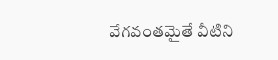వేగవంతమైతే వీటిని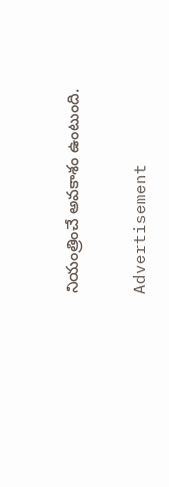నియంత్రించే అవకాశం ఉంటుంది.

Advertisement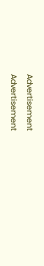Advertisement
Advertisement